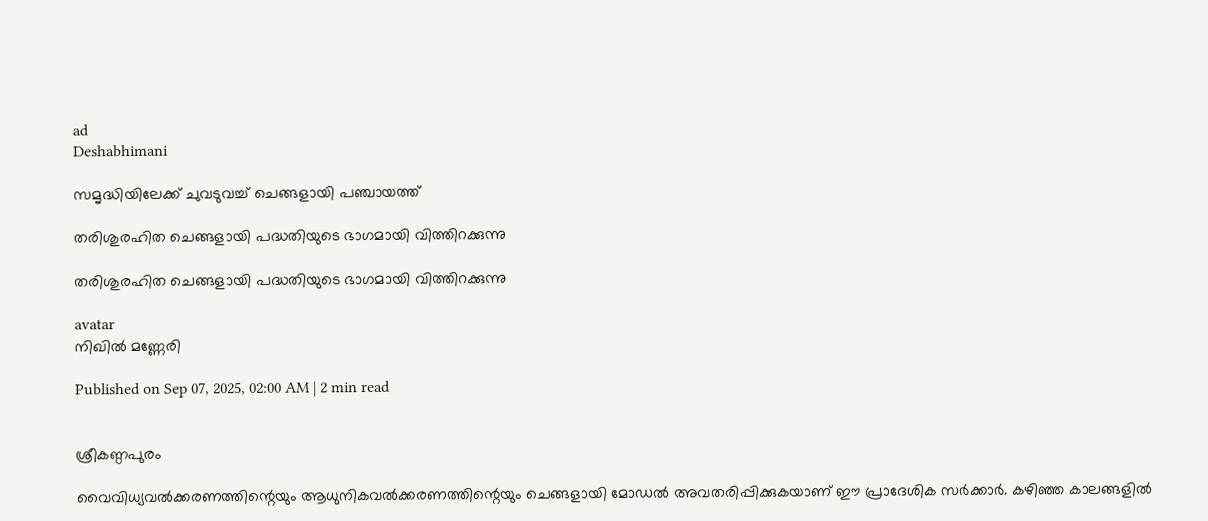ad
Deshabhimani

സമൃദ്ധിയിലേക്ക്‌ ചുവടുവച്ച്‌ ചെങ്ങളായി പഞ്ചായത്ത്

തരിശുരഹിത ചെങ്ങളായി പദ്ധതിയുടെ ഭാഗമായി വിത്തിറക്കുന്നു

തരിശുരഹിത ചെങ്ങളായി പദ്ധതിയുടെ ഭാഗമായി വിത്തിറക്കുന്നു

avatar
നിഖില്‍ മണ്ണേരി

Published on Sep 07, 2025, 02:00 AM | 2 min read


ശ്രീകണ്ഠപുരം

വൈവിധ്യവൽക്കരണത്തിന്റെയും ആധുനികവല്‍ക്കരണത്തിന്റെയും ചെങ്ങളായി മോഡല്‍ അവതരിപ്പിക്കുകയാണ് ഈ പ്രാദേശിക സര്‍ക്കാര്‍. കഴിഞ്ഞ കാലങ്ങളിൽ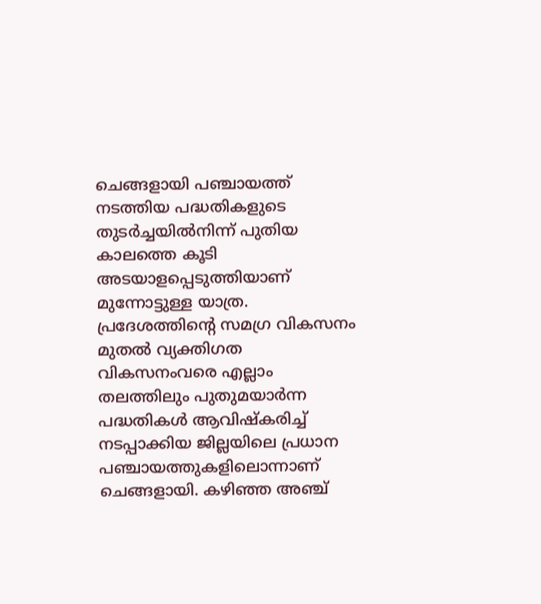ചെങ്ങളായി പഞ്ചായത്ത് നടത്തിയ പദ്ധതികളുടെ തുടര്‍ച്ചയില്‍നിന്ന്‌ പുതിയ കാലത്തെ കൂടി അടയാളപ്പെടുത്തിയാണ് മുന്നോട്ടുള്ള യാത്ര. പ്രദേശത്തിന്റെ സമഗ്ര വികസനം മുതല്‍ വ്യക്തിഗത വികസനംവരെ എല്ലാം തലത്തിലും പുതുമയാര്‍ന്ന പദ്ധതികള്‍ ആവിഷ്‌കരിച്ച് നടപ്പാക്കിയ ജില്ലയിലെ പ്രധാന പഞ്ചായത്തുകളിലൊന്നാണ് ചെങ്ങളായി. കഴിഞ്ഞ അഞ്ച്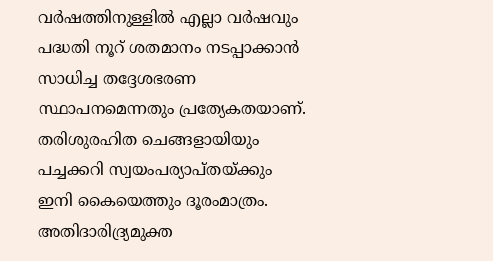വര്‍ഷത്തിനുള്ളില്‍ എല്ലാ വര്‍ഷവും പദ്ധതി നൂറ് ശതമാനം നടപ്പാക്കാന്‍ സാധിച്ച തദ്ദേശഭരണ സ്ഥാപനമെന്നതും പ്രത്യേകതയാണ്. തരിശുരഹിത ചെങ്ങളായിയും പച്ചക്കറി സ്വയംപര്യാപ്തയ്‌ക്കും ഇനി കൈയെത്തും ദൂരംമാത്രം. അതിദാരിദ്ര്യമുക്ത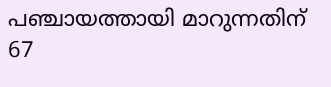പഞ്ചായത്തായി മാറുന്നതിന് 67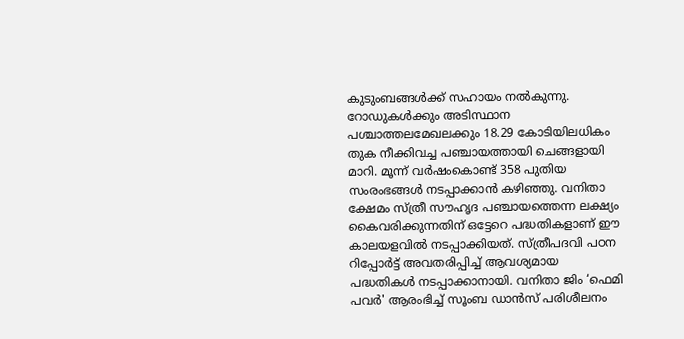കുടുംബങ്ങള്‍ക്ക് സഹായം നല്‍കുന്നു. റോഡുകള്‍ക്കും അടിസ്ഥാന പശ്ചാത്തലമേഖലക്കും 18.29 കോടിയിലധികം തുക നീക്കിവച്ച പഞ്ചായത്തായി ചെങ്ങളായി മാറി. മൂന്ന് വര്‍ഷംകൊണ്ട് 358 പുതിയ സംരംഭങ്ങള്‍ നടപ്പാക്കാന്‍ കഴിഞ്ഞു. വനിതാ ക്ഷേമം സ്ത്രീ സൗഹൃദ പഞ്ചായത്തെന്ന ലക്ഷ്യം കൈവരിക്കുന്നതിന് ഒട്ടേറെ പദ്ധതികളാണ് ഈ കാലയളവില്‍ നടപ്പാക്കിയത്. സ്ത്രീപദവി പഠന റിപ്പോര്‍ട്ട് അവതരിപ്പിച്ച് ആവശ്യമായ പദ്ധതികള്‍ നടപ്പാക്കാനായി. വനിതാ ജിം ‘ഫെമി പവര്‍' ആരംഭിച്ച്‌ സൂംബ ഡാന്‍സ് പരിശീലനം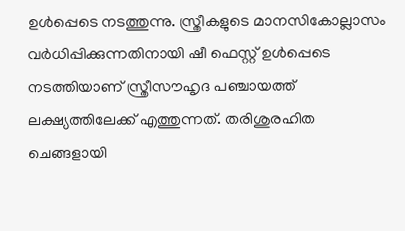ഉള്‍പ്പെടെ നടത്തുന്നു. സ്ത്രീകളുടെ മാനസികോല്ലാസം വര്‍ധിപ്പിക്കുന്നതിനായി ഷീ ഫെസ്റ്റ് ഉള്‍പ്പെടെ നടത്തിയാണ് സ്ത്രീസൗഹൃദ പഞ്ചായത്ത് ലക്ഷ്യത്തിലേക്ക് എത്തുന്നത്. തരിശുരഹിത ചെങ്ങളായി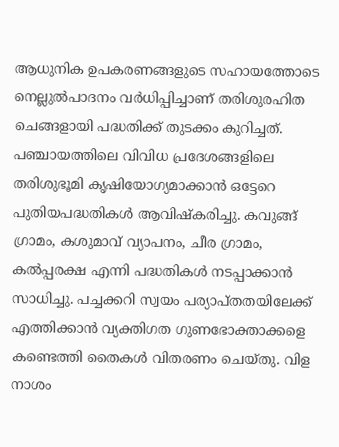ആധുനിക ഉപകരണങ്ങളുടെ സഹായത്തോടെ നെല്ലുല്‍പാദനം വര്‍ധിപ്പിച്ചാണ് തരിശുരഹിത ചെങ്ങളായി പദ്ധതിക്ക് തുടക്കം കുറിച്ചത്. പഞ്ചായത്തിലെ വിവിധ പ്രദേശങ്ങളിലെ തരിശുഭൂമി കൃഷിയോഗ്യമാക്കാൻ ഒട്ടേറെ പുതിയപദ്ധതികള്‍ ആവിഷ്‌കരിച്ചു. കവുങ്ങ് ഗ്രാമം, കശുമാവ് വ്യാപനം, ചീര ഗ്രാമം, കല്‍പ്പരക്ഷ എന്നി പദ്ധതികള്‍ നടപ്പാക്കാൻ സാധിച്ചു. പച്ചക്കറി സ്വയം പര്യാപ്തതയിലേക്ക് എത്തിക്കാൻ വ്യക്തിഗത ഗുണഭോക്താക്കളെ കണ്ടെത്തി തൈകള്‍ വിതരണം ചെയ്തു. വിള നാശം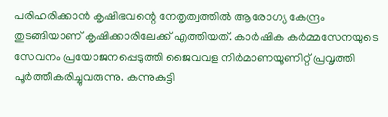പരിഹരിക്കാന്‍ കൃഷിഭവന്റെ നേതൃത്വത്തില്‍ ആരോഗ്യ കേന്ദ്രം തുടങ്ങിയാണ് കൃഷിക്കാരിലേക്ക് എത്തിയത്. കാര്‍ഷിക കര്‍മ്മസേനയുടെ സേവനം പ്രയോജനപ്പെടുത്തി ജൈവവള നിര്‍മാണയൂണിറ്റ് പ്രവൃത്തി പൂര്‍ത്തീകരിച്ചുവരുന്നു. കന്നുകുട്ടി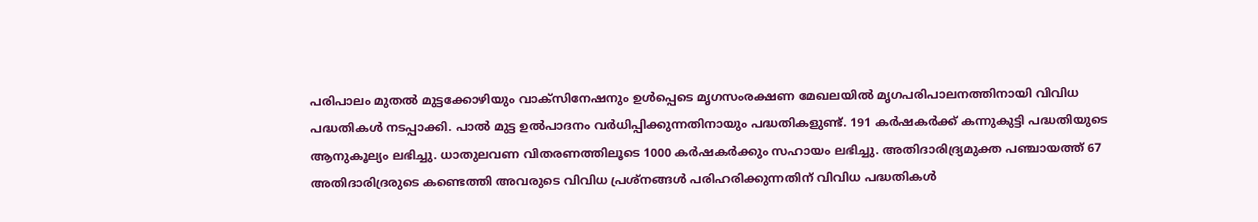പരിപാലം മുതല്‍ മുട്ടക്കോഴിയും വാക്സിനേഷനും ഉള്‍പ്പെടെ മൃഗസംരക്ഷണ മേഖലയില്‍ മൃഗപരിപാലനത്തിനായി വിവിധ പദ്ധതികള്‍ നടപ്പാക്കി. പാൽ മുട്ട ഉൽപാദനം വര്‍ധിപ്പിക്കുന്നതിനായും പദ്ധതികളുണ്ട്. 191 കര്‍ഷകര്‍ക്ക് കന്നുകുട്ടി പദ്ധതിയുടെ ആനുകൂല്യം ലഭിച്ചു. ധാതുലവണ വിതരണത്തിലൂടെ 1000 കര്‍ഷകര്‍ക്കും സഹായം ലഭിച്ചു. അതിദാരിദ്ര്യമുക്ത പഞ്ചായത്ത് 67 അതിദാരിദ്രരുടെ കണ്ടെത്തി അവരുടെ വിവിധ പ്രശ്‌നങ്ങള്‍ പരിഹരിക്കുന്നതിന് വിവിധ പദ്ധതികള്‍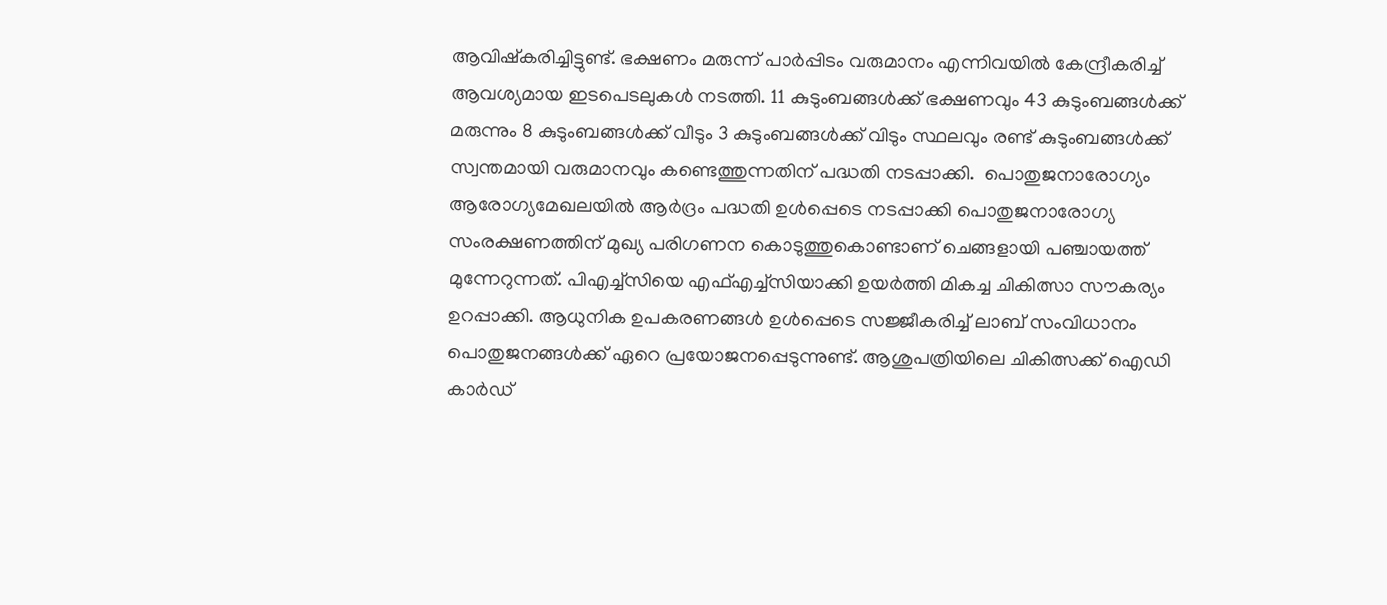ആവിഷ്‌കരിച്ചിട്ടുണ്ട്. ഭക്ഷണം മരുന്ന് പാര്‍പ്പിടം വരുമാനം എന്നിവയില്‍ കേന്ദ്രീകരിച്ച് ആവശ്യമായ ഇടപെടലുകള്‍ നടത്തി. 11 കുടുംബങ്ങള്‍ക്ക് ഭക്ഷണവും 43 കുടുംബങ്ങള്‍ക്ക് മരുന്നും 8 കുടുംബങ്ങള്‍ക്ക് വീടും 3 കുടുംബങ്ങള്‍ക്ക് വിടും സ്ഥലവും രണ്ട് കുടുംബങ്ങള്‍ക്ക് സ്വന്തമായി വരുമാനവും കണ്ടെത്തുന്നതിന് പദ്ധതി നടപ്പാക്കി.  പൊതുജനാരോഗ്യം ആരോഗ്യമേഖലയില്‍ ആര്‍ദ്രം പദ്ധതി ഉള്‍പ്പെടെ നടപ്പാക്കി പൊതുജനാരോഗ്യ സംരക്ഷണത്തിന് മുഖ്യ പരിഗണന കൊടുത്തുകൊണ്ടാണ് ചെങ്ങളായി പഞ്ചായത്ത് മുന്നേറുന്നത്. പിഎച്ച്‌സിയെ എഫ്എച്ച്‌സിയാക്കി ഉയര്‍ത്തി മികച്ച ചികിത്സാ സൗകര്യം ഉറപ്പാക്കി. ആധുനിക ഉപകരണങ്ങള്‍ ഉള്‍പ്പെടെ സജ്ജീകരിച്ച് ലാബ് സംവിധാനം പൊതുജനങ്ങള്‍ക്ക് ഏറെ പ്രയോജനപ്പെടുന്നുണ്ട്. ആശുപത്രിയിലെ ചികിത്സക്ക് ഐഡി കാര്‍ഡ്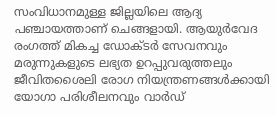സംവിധാനമുള്ള ജില്ലയിലെ ആദ്യ പഞ്ചായത്താണ് ചെങ്ങളായി. ആയുര്‍വേദ രംഗത്ത് മികച്ച ഡോക്ടര്‍ സേവനവും മരുന്നുകളുടെ ലഭ്യത ഉറപ്പുവരുത്തലും ജീവിതശൈലി രോഗ നിയന്ത്രണങ്ങള്‍ക്കായി യോഗാ പരിശീലനവും വാര്‍ഡ്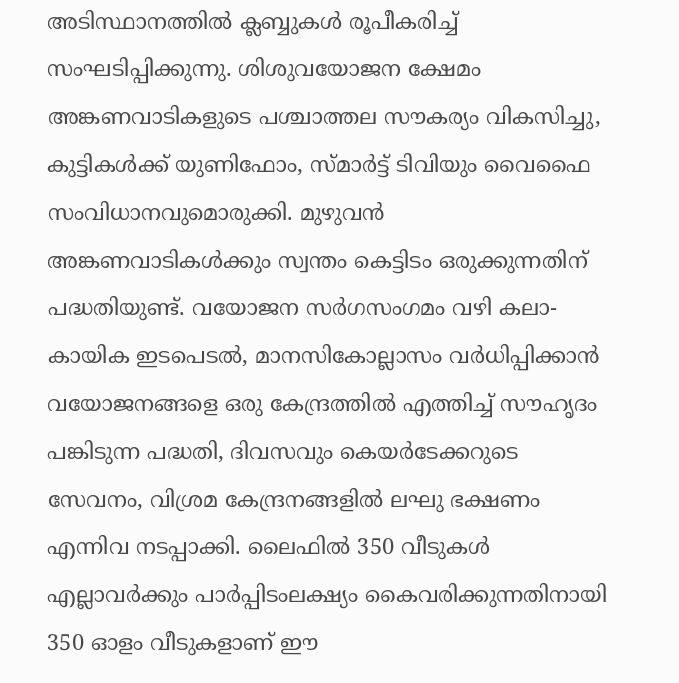അടിസ്ഥാനത്തില്‍ ക്ലബ്ബുകള്‍ രൂപീകരിച്ച്‌ സംഘടിപ്പിക്കുന്നു. ശിശുവയോജന ക്ഷേമം അങ്കണവാടികളുടെ പശ്ചാത്തല സൗകര്യം വികസിച്ചു, കുട്ടികള്‍ക്ക് യുണിഫോം, സ്മാര്‍ട്ട് ടിവിയും വൈഫൈ സംവിധാനവുമൊരുക്കി. മുഴുവന്‍ അങ്കണവാടികള്‍ക്കും സ്വന്തം കെട്ടിടം ഒരുക്കുന്നതിന് പദ്ധതിയുണ്ട്‌. വയോജന സര്‍ഗസംഗമം വഴി കലാ-കായിക ഇടപെടല്‍, മാനസികോല്ലാസം വര്‍ധിപ്പിക്കാൻ വയോജനങ്ങളെ ഒരു കേന്ദ്രത്തില്‍ എത്തിച്ച് സൗഹൃദം പങ്കിടുന്ന പദ്ധതി, ദിവസവും കെയര്‍ടേക്കറുടെ സേവനം, വിശ്രമ കേന്ദ്രനങ്ങളില്‍ ലഘു ഭക്ഷണം എന്നിവ നടപ്പാക്കി. ലൈഫിൽ 350 വീടുകൾ എല്ലാവര്‍ക്കും പാര്‍പ്പിടംലക്ഷ്യം കൈവരിക്കുന്നതിനായി 350 ഓളം വീടുകളാണ് ഈ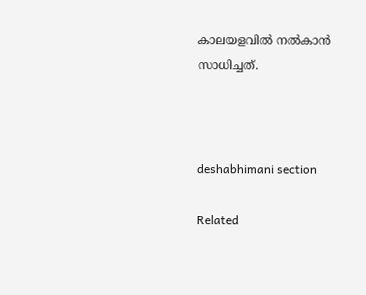കാലയളവില്‍ നല്‍കാന്‍ സാധിച്ചത്.



deshabhimani section

Related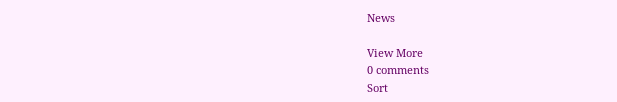News

View More
0 comments
Sort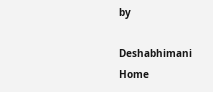by

Deshabhimani
Home